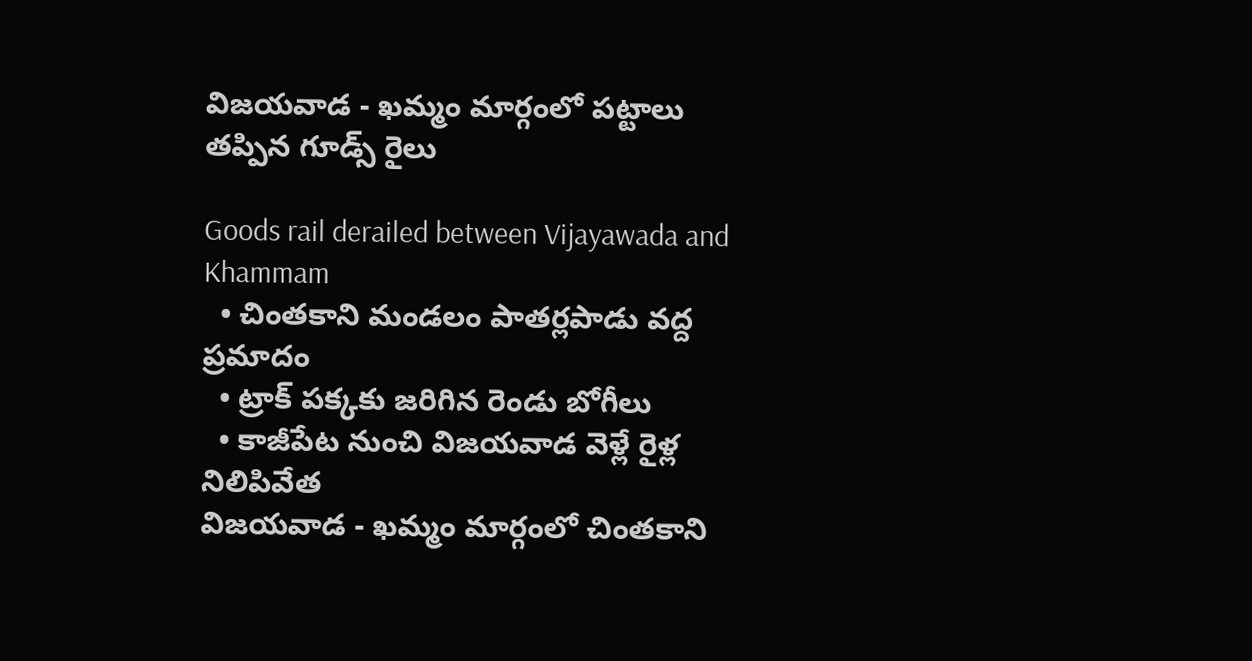విజయవాడ - ఖమ్మం మార్గంలో పట్టాలు తప్పిన గూడ్స్ రైలు

Goods rail derailed between Vijayawada and Khammam
  • చింతకాని మండలం పాతర్లపాడు వద్ద ప్రమాదం
  • ట్రాక్ పక్కకు జరిగిన రెండు బోగీలు
  • కాజీపేట నుంచి విజయవాడ వెళ్లే రైళ్ల నిలిపివేత
విజయవాడ - ఖమ్మం మార్గంలో చింతకాని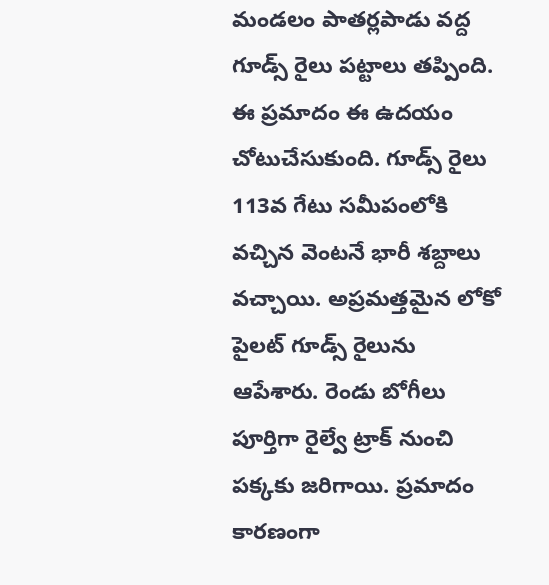మండలం పాతర్లపాడు వద్ద గూడ్స్ రైలు పట్టాలు తప్పింది. ఈ ప్రమాదం ఈ ఉదయం చోటుచేసుకుంది. గూడ్స్ రైలు 113వ గేటు సమీపంలోకి వచ్చిన వెంటనే భారీ శబ్దాలు వచ్చాయి. అప్రమత్తమైన లోకో పైలట్ గూడ్స్ రైలును ఆపేశారు. రెండు బోగీలు పూర్తిగా రైల్వే ట్రాక్ నుంచి పక్కకు జరిగాయి. ప్రమాదం కారణంగా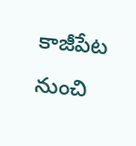కాజీపేట నుంచి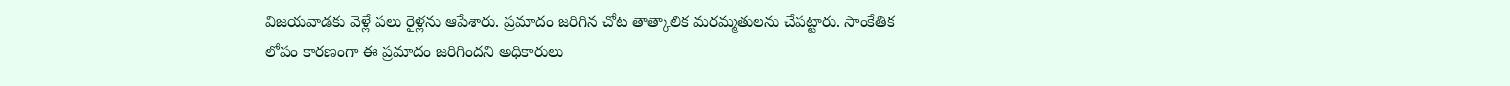విజయవాడకు వెళ్లే పలు రైళ్లను ఆపేశారు. ప్రమాదం జరిగిన చోట తాత్కాలిక మరమ్మతులను చేపట్టారు. సాంకేతిక లోపం కారణంగా ఈ ప్రమాదం జరిగిందని అధికారులు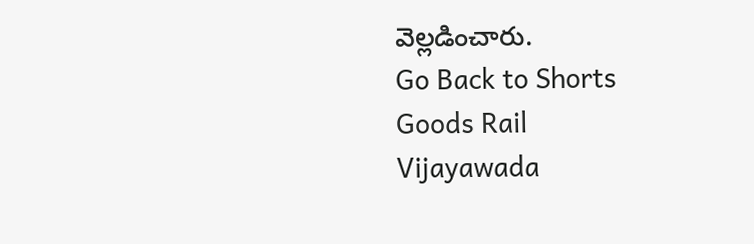వెల్లడించారు.
Go Back to Shorts
Goods Rail
Vijayawada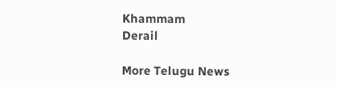Khammam
Derail

More Telugu News